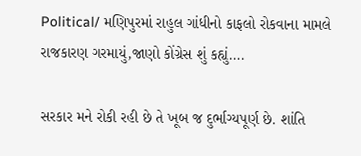Political/ મણિપુરમાં રાહુલ ગાંધીનો કાફલો રોકવાના મામલે રાજકારણ ગરમાયું,જાણો કોંગ્રેસ શું કહ્યું….

સરકાર મને રોકી રહી છે તે ખૂબ જ દુર્ભાગ્યપૂર્ણ છે. શાંતિ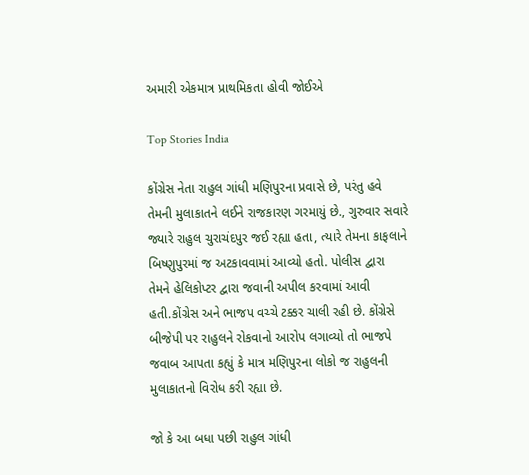અમારી એકમાત્ર પ્રાથમિકતા હોવી જોઈએ

Top Stories India

કોંગ્રેસ નેતા રાહુલ ગાંધી મણિપુરના પ્રવાસે છે, પરંતુ હવે તેમની મુલાકાતને લઈને રાજકારણ ગરમાયું છે., ગુરુવાર સવારે જ્યારે રાહુલ ચુરાચંદપુર જઈ રહ્યા હતા, ત્યારે તેમના કાફલાને બિષ્ણુપુરમાં જ અટકાવવામાં આવ્યો હતો. પોલીસ દ્વારા તેમને હેલિકોપ્ટર દ્વારા જવાની અપીલ કરવામાં આવી હતી.કોંગ્રેસ અને ભાજપ વચ્ચે ટક્કર ચાલી રહી છે. કોંગ્રેસે બીજેપી પર રાહુલને રોકવાનો આરોપ લગાવ્યો તો ભાજપે જવાબ આપતા કહ્યું કે માત્ર મણિપુરના લોકો જ રાહુલની મુલાકાતનો વિરોધ કરી રહ્યા છે.

જો કે આ બધા પછી રાહુલ ગાંધી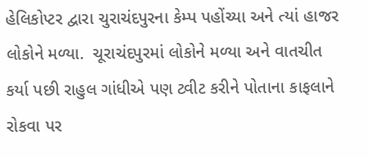હેલિકોપ્ટર દ્વારા ચુરાચંદપુરના કેમ્પ પહોંચ્યા અને ત્યાં હાજર લોકોને મળ્યા.  ચૂરાચંદપુરમાં લોકોને મળ્યા અને વાતચીત કર્યા પછી રાહુલ ગાંધીએ પણ ટ્વીટ કરીને પોતાના કાફલાને રોકવા પર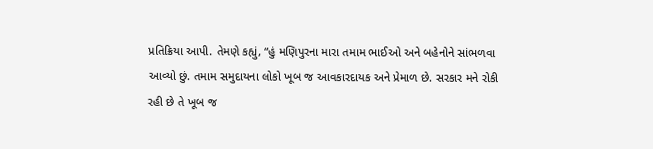પ્રતિક્રિયા આપી. તેમણે કહ્યું, “હું મણિપુરના મારા તમામ ભાઈઓ અને બહેનોને સાંભળવા આવ્યો છું. તમામ સમુદાયના લોકો ખૂબ જ આવકારદાયક અને પ્રેમાળ છે. સરકાર મને રોકી રહી છે તે ખૂબ જ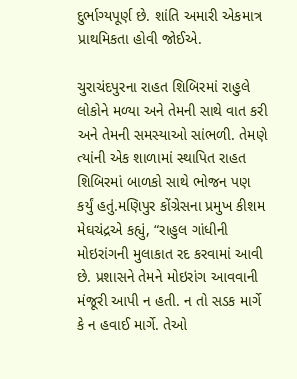દુર્ભાગ્યપૂર્ણ છે. શાંતિ અમારી એકમાત્ર પ્રાથમિકતા હોવી જોઈએ.

ચુરાચંદપુરના રાહત શિબિરમાં રાહુલે લોકોને મળ્યા અને તેમની સાથે વાત કરી અને તેમની સમસ્યાઓ સાંભળી. તેમણે ત્યાંની એક શાળામાં સ્થાપિત રાહત શિબિરમાં બાળકો સાથે ભોજન પણ કર્યું હતું.મણિપુર કોંગ્રેસના પ્રમુખ કીશમ મેઘચંદ્રએ કહ્યું, “રાહુલ ગાંધીની મોઇરાંગની મુલાકાત રદ કરવામાં આવી છે. પ્રશાસને તેમને મોઇરાંગ આવવાની મંજૂરી આપી ન હતી. ન તો સડક માર્ગે કે ન હવાઈ માર્ગે. તેઓ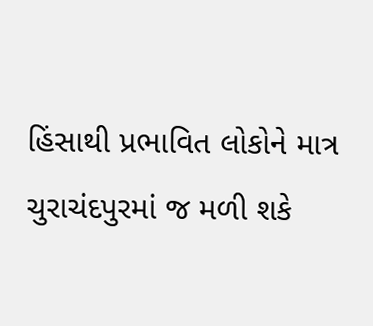હિંસાથી પ્રભાવિત લોકોને માત્ર ચુરાચંદપુરમાં જ મળી શકે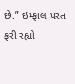છે.” ઇમ્ફાલ પરત ફરી રહ્યો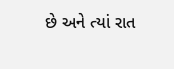છે અને ત્યાં રાત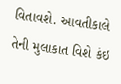વિતાવશે. આવતીકાલે તેની મુલાકાત વિશે કંઇ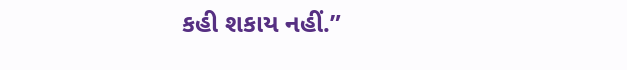કહી શકાય નહીં.”